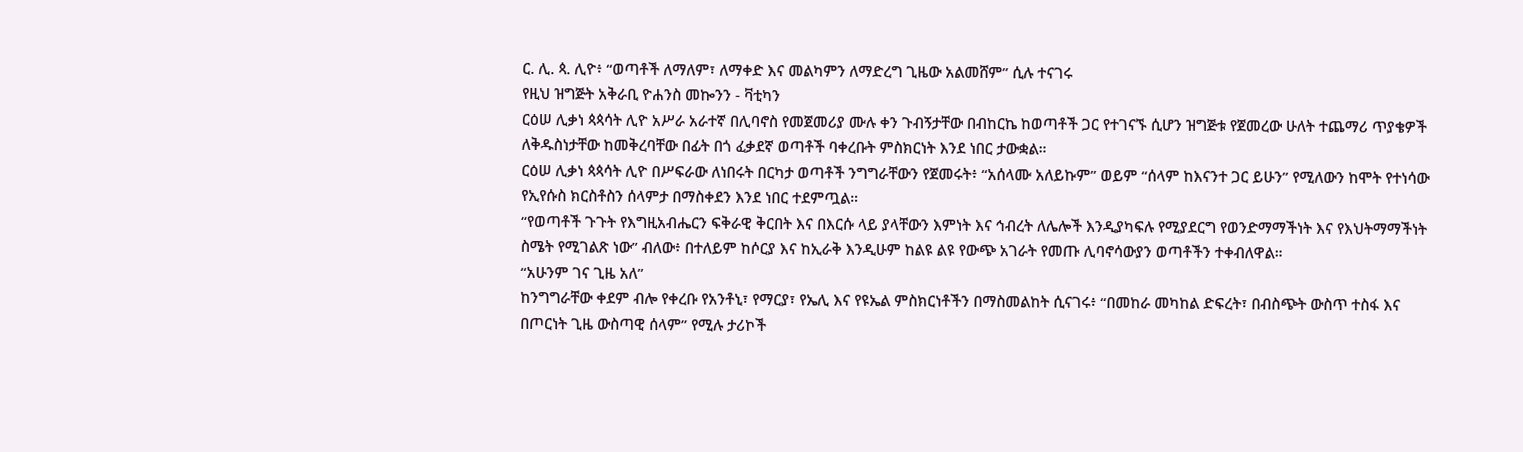ር. ሊ. ጳ. ሊዮ፥ “ወጣቶች ለማለም፣ ለማቀድ እና መልካምን ለማድረግ ጊዜው አልመሸም” ሲሉ ተናገሩ
የዚህ ዝግጅት አቅራቢ ዮሐንስ መኰንን - ቫቲካን
ርዕሠ ሊቃነ ጳጳሳት ሊዮ አሥራ አራተኛ በሊባኖስ የመጀመሪያ ሙሉ ቀን ጉብኝታቸው በብከርኬ ከወጣቶች ጋር የተገናኙ ሲሆን ዝግጅቱ የጀመረው ሁለት ተጨማሪ ጥያቄዎች ለቅዱስነታቸው ከመቅረባቸው በፊት በጎ ፈቃደኛ ወጣቶች ባቀረቡት ምስክርነት እንደ ነበር ታውቋል።
ርዕሠ ሊቃነ ጳጳሳት ሊዮ በሥፍራው ለነበሩት በርካታ ወጣቶች ንግግራቸውን የጀመሩት፥ “አሰላሙ አለይኩም” ወይም “ሰላም ከእናንተ ጋር ይሁን” የሚለውን ከሞት የተነሳው የኢየሱስ ክርስቶስን ሰላምታ በማስቀደን እንደ ነበር ተደምጧል።
“የወጣቶች ጉጉት የእግዚአብሔርን ፍቅራዊ ቅርበት እና በእርሱ ላይ ያላቸውን እምነት እና ኅብረት ለሌሎች እንዲያካፍሉ የሚያደርግ የወንድማማችነት እና የእህትማማችነት ስሜት የሚገልጽ ነው” ብለው፥ በተለይም ከሶርያ እና ከኢራቅ እንዲሁም ከልዩ ልዩ የውጭ አገራት የመጡ ሊባኖሳውያን ወጣቶችን ተቀብለዋል።
“አሁንም ገና ጊዜ አለ”
ከንግግራቸው ቀደም ብሎ የቀረቡ የአንቶኒ፣ የማርያ፣ የኤሊ እና የዩኤል ምስክርነቶችን በማስመልከት ሲናገሩ፥ “በመከራ መካከል ድፍረት፣ በብስጭት ውስጥ ተስፋ እና በጦርነት ጊዜ ውስጣዊ ሰላም” የሚሉ ታሪኮች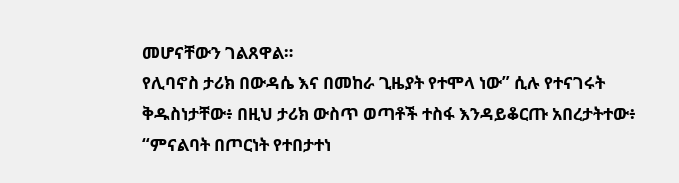መሆናቸውን ገልጸዋል።
የሊባኖስ ታሪክ በውዳሴ እና በመከራ ጊዜያት የተሞላ ነው” ሲሉ የተናገሩት ቅዱስነታቸው፥ በዚህ ታሪክ ውስጥ ወጣቶች ተስፋ እንዳይቆርጡ አበረታትተው፥ “ምናልባት በጦርነት የተበታተነ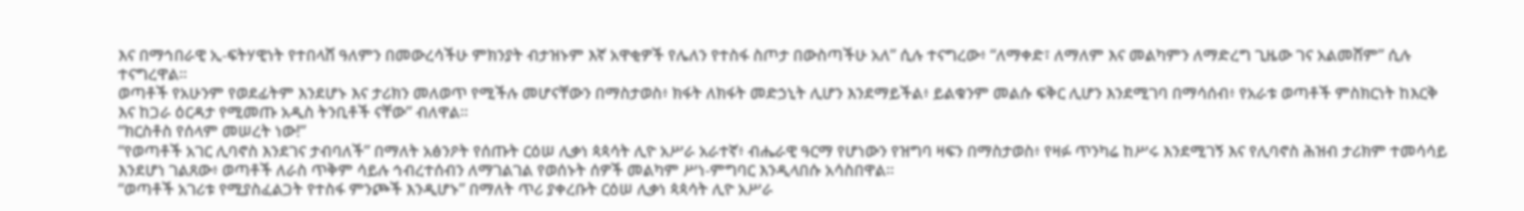እና በማኅበራዊ ኢ-ፍትሃዊነት የተበላሸ ዓለምን በመውረሳችሁ ምክንያት ብታዝኑም እኛ አዋቂዎች የሌለን የተስፋ ስጦታ በውስጣችሁ አለ” ሲሉ ተናግረው፥ “ለማቀድ፣ ለማለም እና መልካምን ለማድረግ ጊዜው ገና አልመሸም” ሲሉ ተናግረዋል።
ወጣቶች የአሁንም የወደፊትም እንደሆኑ እና ታሪክን መለወጥ የሚችሉ መሆናቸውን በማስታወስ፥ ክፋት ለክፋት መድኃኒት ሊሆን እንደማይችል፥ ይልቁንም መልሱ ፍቅር ሊሆን እንደሚገባ በማሳሰብ፥ የአራቱ ወጣቶች ምስክርነት ከእርቅ እና ከጋራ ዕርዳታ የሚመጡ አዲስ ትንቢቶች ናቸው” ብለዋል።
“ክርስቶስ የሰላም መሠረት ነው!”
“የወጣቶች አገር ሊባኖስ እንደገና ታብባለች” በማለት አፅንዖት የሰጡት ርዕሠ ሊቃነ ጳጳሳት ሊዮ አሥራ አራተኛ፥ ብሔራዊ ዓርማ የሆነውን የዝግባ ዛፍን በማስታወስ፥ የዛፉ ጥንካሬ ከሥሩ እንደሚገኝ እና የሊባኖስ ሕዝብ ታሪክም ተመሳሳይ እንደሆነ ገልጸው፥ ወጣቶች ለራስ ጥቅም ሳይሉ ኅብረተሰብን ለማገልገል የወሰኑት ሰዎች መልካም ሥነ-ምግባር እንዲላበሱ አሳስበዋል።
“ወጣቶች አገሪቱ የሚያስፈልጋት የተስፋ ምንጮች እንዲሆኑ” በማለት ጥሪ ያቀረቡት ርዕሠ ሊቃነ ጳጳሳት ሊዮ አሥራ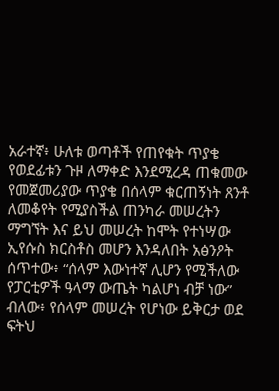አራተኛ፥ ሁለቱ ወጣቶች የጠየቁት ጥያቄ የወደፊቱን ጉዞ ለማቀድ እንደሚረዳ ጠቁመው የመጀመሪያው ጥያቄ በሰላም ቁርጠኝነት ጸንቶ ለመቆየት የሚያስችል ጠንካራ መሠረትን ማግኘት እና ይህ መሠረት ከሞት የተነሣው ኢየሱስ ክርስቶስ መሆን እንዳለበት አፅንዖት ሰጥተው፥ “ሰላም እውነተኛ ሊሆን የሚችለው የፓርቲዎች ዓላማ ውጤት ካልሆነ ብቻ ነው” ብለው፥ የሰላም መሠረት የሆነው ይቅርታ ወደ ፍትህ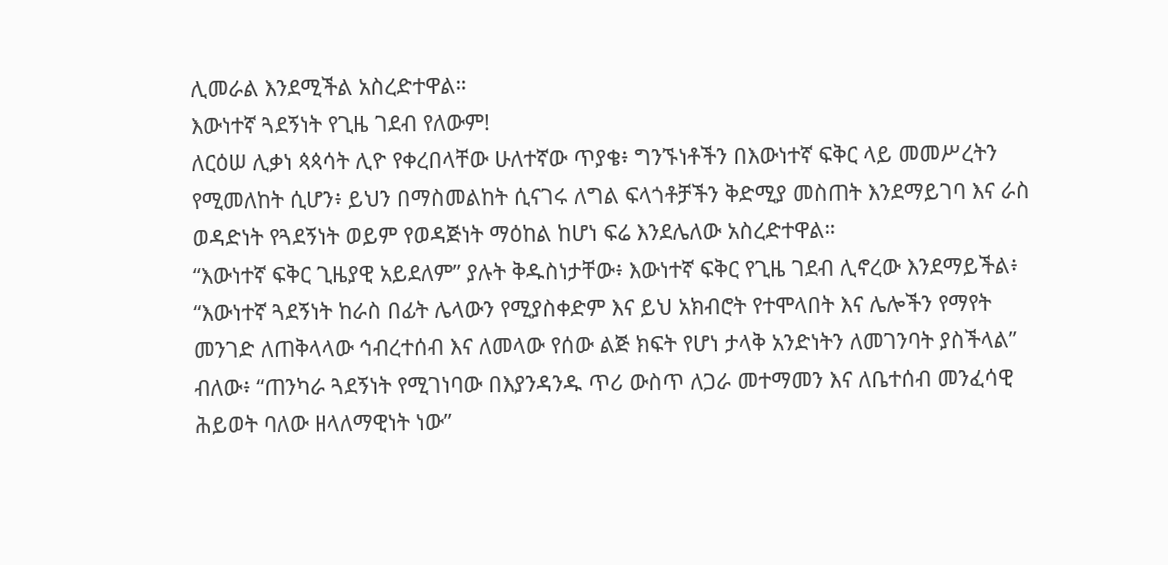ሊመራል እንደሚችል አስረድተዋል።
እውነተኛ ጓደኝነት የጊዜ ገደብ የለውም!
ለርዕሠ ሊቃነ ጳጳሳት ሊዮ የቀረበላቸው ሁለተኛው ጥያቄ፥ ግንኙነቶችን በእውነተኛ ፍቅር ላይ መመሥረትን የሚመለከት ሲሆን፥ ይህን በማስመልከት ሲናገሩ ለግል ፍላጎቶቻችን ቅድሚያ መስጠት እንደማይገባ እና ራስ ወዳድነት የጓደኝነት ወይም የወዳጅነት ማዕከል ከሆነ ፍሬ እንደሌለው አስረድተዋል።
“እውነተኛ ፍቅር ጊዜያዊ አይደለም” ያሉት ቅዱስነታቸው፥ እውነተኛ ፍቅር የጊዜ ገደብ ሊኖረው እንደማይችል፥ “እውነተኛ ጓደኝነት ከራስ በፊት ሌላውን የሚያስቀድም እና ይህ አክብሮት የተሞላበት እና ሌሎችን የማየት መንገድ ለጠቅላላው ኅብረተሰብ እና ለመላው የሰው ልጅ ክፍት የሆነ ታላቅ አንድነትን ለመገንባት ያስችላል” ብለው፥ “ጠንካራ ጓደኝነት የሚገነባው በእያንዳንዱ ጥሪ ውስጥ ለጋራ መተማመን እና ለቤተሰብ መንፈሳዊ ሕይወት ባለው ዘላለማዊነት ነው”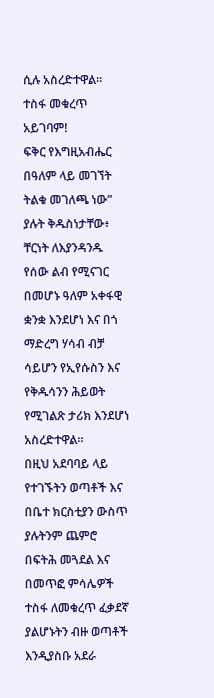ሲሉ አስረድተዋል።
ተስፋ መቁረጥ አይገባም!
ፍቅር የእግዚአብሔር በዓለም ላይ መገኘት ትልቁ መገለጫ ነው” ያሉት ቅዱስነታቸው፥ ቸርነት ለእያንዳንዱ የሰው ልብ የሚናገር በመሆኑ ዓለም አቀፋዊ ቋንቋ እንደሆነ እና በጎ ማድረግ ሃሳብ ብቻ ሳይሆን የኢየሱስን እና የቅዱሳንን ሕይወት የሚገልጽ ታሪክ እንደሆነ አስረድተዋል።
በዚህ አደባባይ ላይ የተገኙትን ወጣቶች እና በቤተ ክርስቲያን ውስጥ ያሉትንም ጨምሮ በፍትሕ መጓደል እና በመጥፎ ምሳሌዎች ተስፋ ለመቁረጥ ፈቃደኛ ያልሆኑትን ብዙ ወጣቶች እንዲያስቡ አደራ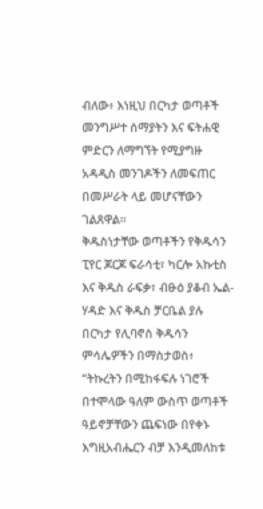ብለው፥ እነዚህ በርካታ ወጣቶች መንግሥተ ሰማያትን እና ፍትሐዊ ምድርን ለማግኘት የሚያግዙ አዳዲስ መንገዶችን ለመፍጠር በመሥራት ላይ መሆናቸውን ገልጸዋል።
ቅዱስነታቸው ወጣቶችን የቅዱሳን ፒየር ጆርጆ ፍራሳቲ፣ ካርሎ አኩቲስ እና ቅዱስ ራፍቃ፣ ብፁዕ ያቆብ ኤል-ሃዳድ እና ቅዱስ ቻርቤል ያሉ በርካታ የሊባኖስ ቅዱሳን ምሳሌዎችን በማስታወስ፥
“ትኩረትን በሚከፋፍሉ ነገሮች በተሞላው ዓለም ውስጥ ወጣቶች ዓይኖቻቸውን ጨፍነው በየቀኑ እግዚአብሔርን ብቻ እንዲመለከቱ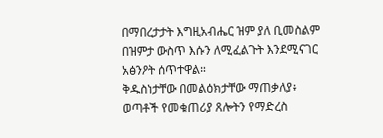በማበረታታት እግዚአብሔር ዝም ያለ ቢመስልም በዝምታ ውስጥ እሱን ለሚፈልጉት እንደሚናገር አፅንዖት ሰጥተዋል።
ቅዱስነታቸው በመልዕክታቸው ማጠቃለያ፥ ወጣቶች የመቁጠሪያ ጸሎትን የማድረስ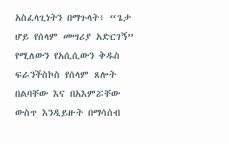አስፈላጊነትን በማጉላት፥ “ጌታ ሆይ የሰላም መሣሪያ አድርገኝ” የሚለውን የአሲሲውን ቅዱስ ፍራንችስኮስ የሰላም ጸሎት በልባቸው እና በአእምሯቸው ውስጥ እንዲይዙት በማሳሰብ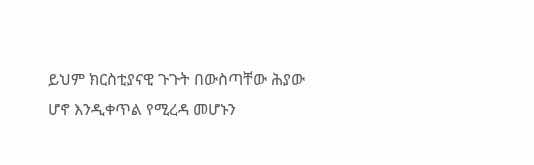ይህም ክርስቲያናዊ ጉጉት በውስጣቸው ሕያው ሆኖ እንዲቀጥል የሚረዳ መሆኑን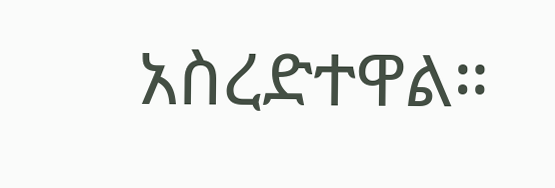አስረድተዋል።